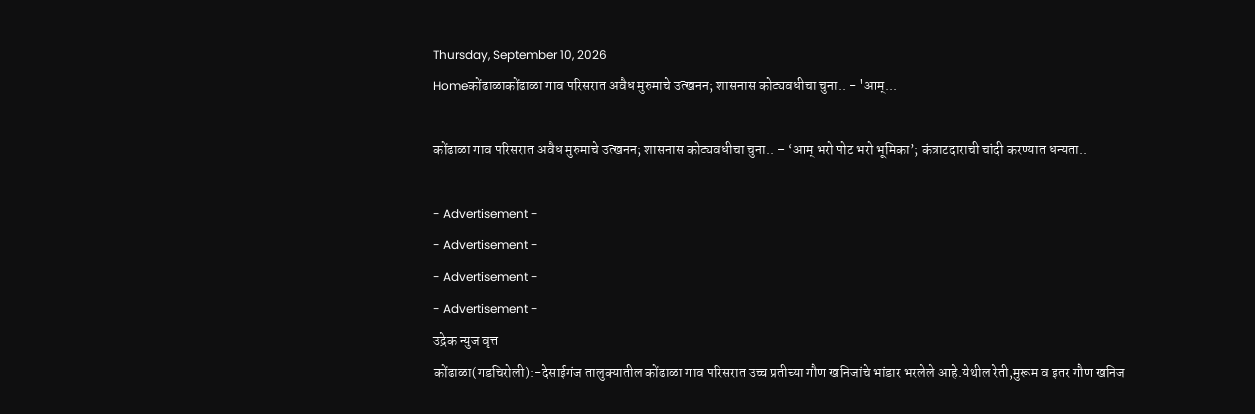Thursday, September 10, 2026
Homeकोंढाळाकोंढाळा गाव परिसरात अवैध मुरुमाचे उत्खनन; शासनास कोट्यवधीचा चुना.. - 'आम्...

कोंढाळा गाव परिसरात अवैध मुरुमाचे उत्खनन; शासनास कोट्यवधीचा चुना.. – ‘आम् भरो पोट भरो भूमिका’; कंत्राटदाराची चांदी करण्यात धन्यता..

- Advertisement -
- Advertisement -
- Advertisement -
- Advertisement -
उद्रेक न्युज वृत्त
कोंढाळा(गडचिरोली):-देसाईगंज तालुक्यातील कोंढाळा गाव परिसरात उच्च प्रतीच्या गौण खनिजांचे भांडार भरलेले आहे.येथील रेती,मुरूम व इतर गौण खनिज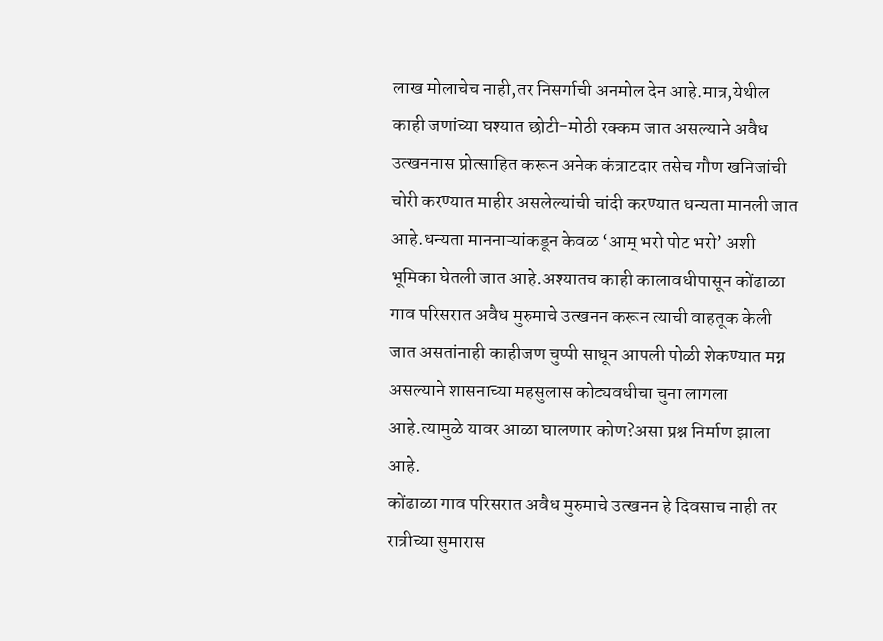लाख मोलाचेच नाही,तर निसर्गाची अनमोल देन आहे.मात्र,येथील काही जणांच्या घश्यात छोटी-मोठी रक्कम जात असल्याने अवैध उत्खननास प्रोत्साहित करून अनेक कंत्राटदार तसेच गौण खनिजांची चोरी करण्यात माहीर असलेल्यांची चांदी करण्यात धन्यता मानली जात आहे.धन्यता माननाऱ्यांकडून केवळ ‘आम् भरो पोट भरो’ अशी भूमिका घेतली जात आहे.अश्यातच काही कालावधीपासून कोंढाळा गाव परिसरात अवैध मुरुमाचे उत्खनन करून त्याची वाहतूक केली जात असतांनाही काहीजण चुप्पी साधून आपली पोळी शेकण्यात मग्न असल्याने शासनाच्या महसुलास कोट्यवधीचा चुना लागला आहे.त्यामुळे यावर आळा घालणार कोण?असा प्रश्न निर्माण झाला आहे.
कोंढाळा गाव परिसरात अवैध मुरुमाचे उत्खनन हे दिवसाच नाही तर रात्रीच्या सुमारास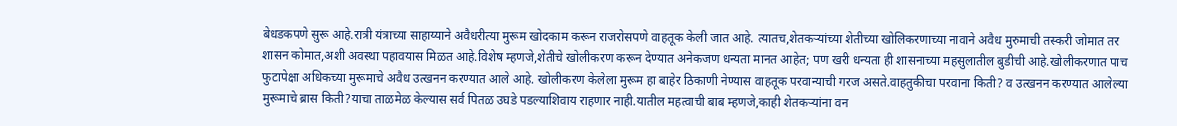बेधडकपणे सुरू आहे.रात्री यंत्राच्या साहाय्याने अवैधरीत्या मुरूम खोदकाम करून राजरोसपणे वाहतूक केली जात आहे. त्यातच,शेतकऱ्यांच्या शेतीच्या खोलिकरणाच्या नावाने अवैध मुरुमाची तस्करी जोमात तर शासन कोमात,अशी अवस्था पहावयास मिळत आहे.विशेष म्हणजे,शेतीचे खोलीकरण करून देण्यात अनेकजण धन्यता मानत आहेत; पण खरी धन्यता ही शासनाच्या महसुलातील बुडीची आहे.खोलीकरणात पाच फुटापेक्षा अधिकच्या मुरूमाचे अवैध उत्खनन करण्यात आले आहे. खोलीकरण केलेला मुरूम हा बाहेर ठिकाणी नेण्यास वाहतूक परवान्याची गरज असते.वाहतुकीचा परवाना किती? व उत्खनन करण्यात आलेल्या मुरूमाचे ब्रास किती?याचा ताळमेळ केल्यास सर्व पितळ उघडे पडल्याशिवाय राहणार नाही.यातील महत्वाची बाब म्हणजे,काही शेतकऱ्यांना वन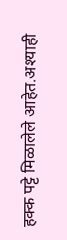हक्क पट्टे मिळालेले आहेत.अश्याही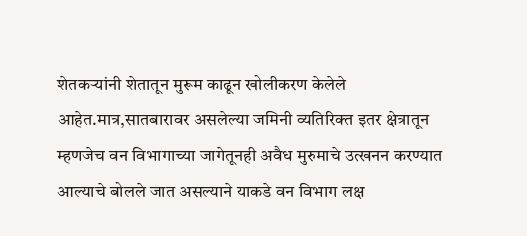शेतकऱ्यांनी शेतातून मुरूम काढून खोलीकरण केलेले आहेत.मात्र,सातबारावर असलेल्या जमिनी व्यतिरिक्त इतर क्षेत्रातून म्हणजेच वन विभागाच्या जागेतूनही अवैध मुरुमाचे उत्खनन करण्यात आल्याचे बोलले जात असल्याने याकडे वन विभाग लक्ष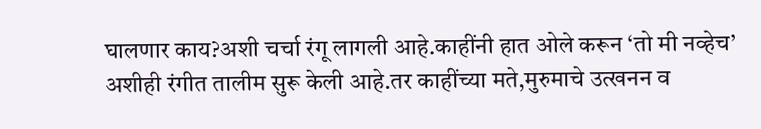घालणार काय?अशी चर्चा रंगू लागली आहे.काहींनी हात ओले करून ‘तो मी नव्हेच’ अशीही रंगीत तालीम सुरू केली आहे.तर काहींच्या मते,मुरुमाचे उत्खनन व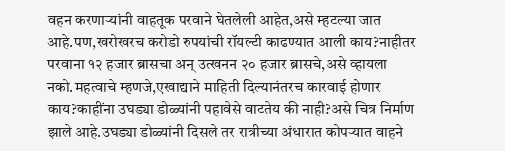वहन करणाऱ्यांनी वाहतूक परवाने घेतलेली आहेत,असे म्हटल्या जात आहे.पण,खरोखरच करोडो रुपयांची रॉयल्टी काढण्यात आली काय?नाहीतर परवाना १२ हजार ब्रासचा अन् उत्खनन २० हजार ब्रासचे,असे व्हायला नको.महत्वाचे म्हणजे,एखाद्याने माहिती दिल्यानंतरच कारवाई होणार काय?काहींना उघड्या डोळ्यांनी पहावेसे वाटतेय की नाही?असे चित्र निर्माण झाले आहे.उघड्या डोळ्यांनी दिसले तर रात्रीच्या अंधारात कोपऱ्यात वाहने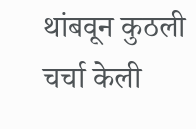थांबवून कुठली चर्चा केली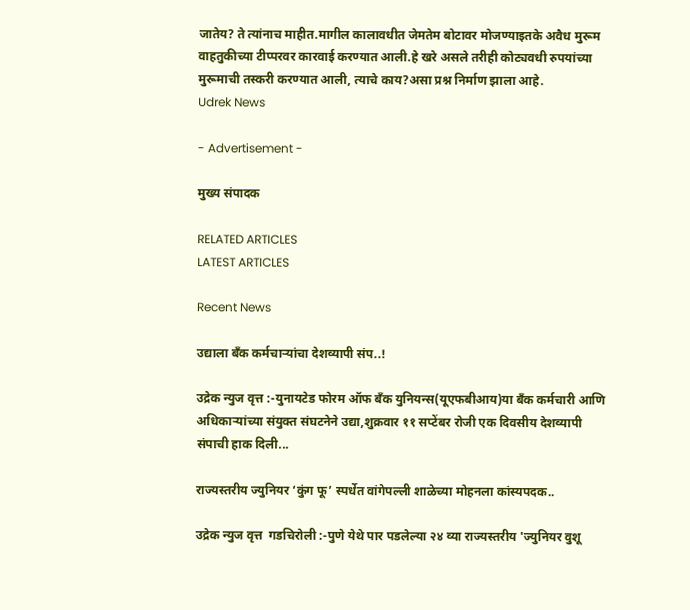जातेय? ते त्यांनाच माहीत.मागील कालावधीत जेमतेम बोटावर मोजण्याइतके अवैध मुरूम वाहतुकीच्या टीप्परवर कारवाई करण्यात आली.हे खरे असले तरीही कोट्यवधी रुपयांच्या मुरूमाची तस्करी करण्यात आली, त्याचे काय?असा प्रश्न निर्माण झाला आहे.
Udrek News

- Advertisement -

मुख्य संपादक

RELATED ARTICLES
LATEST ARTICLES

Recent News

उद्याला बँक कर्मचाऱ्यांचा देशव्यापी संप..!

उद्रेक न्युज वृत्त :-युनायटेड फोरम ऑफ बँक युनियन्स(यूएफबीआय)या बँक कर्मचारी आणि अधिकाऱ्यांच्या संयुक्त संघटनेने उद्या,शुक्रवार ११ सप्टेंबर रोजी एक दिवसीय देशव्यापी संपाची हाक दिली...

राज्यस्तरीय ज्युनियर ‘कुंग फू’ स्पर्धेत वांगेपल्ली शाळेच्या मोहनला कांस्यपदक..

उद्रेक न्युज वृत्त  गडचिरोली :-पुणे येथे पार पडलेल्या २४ व्या राज्यस्तरीय 'ज्युनियर वुशू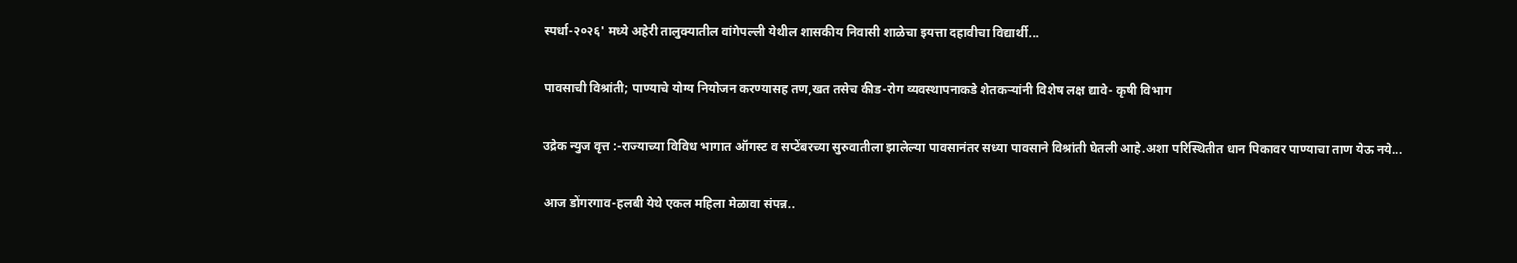स्पर्धा-२०२६' मध्ये अहेरी तालुक्यातील वांगेपल्ली येथील शासकीय निवासी शाळेचा इयत्ता दहावीचा विद्यार्थी...

पावसाची विश्रांती; पाण्याचे योग्य नियोजन करण्यासह तण,खत तसेच कीड-रोग व्यवस्थापनाकडे शेतकऱ्यांनी विशेष लक्ष द्यावे- कृषी विभाग

उद्रेक न्युज वृत्त :-राज्याच्या विविध भागात ऑगस्ट व सप्टेंबरच्या सुरुवातीला झालेल्या पावसानंतर सध्या पावसाने विश्रांती घेतली आहे.अशा परिस्थितीत धान पिकावर पाण्याचा ताण येऊ नये...

आज डोंगरगाव-हलबी येथे एकल महिला मेळावा संपन्न..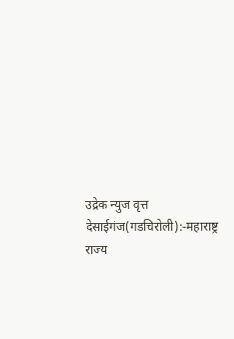उद्रेक न्युज वृत्त  देसाईगंज(गडचिरोली):-महाराष्ट्र राज्य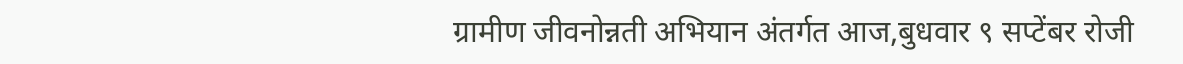ग्रामीण जीवनोन्नती अभियान अंतर्गत आज,बुधवार ९ सप्टेंबर रोजी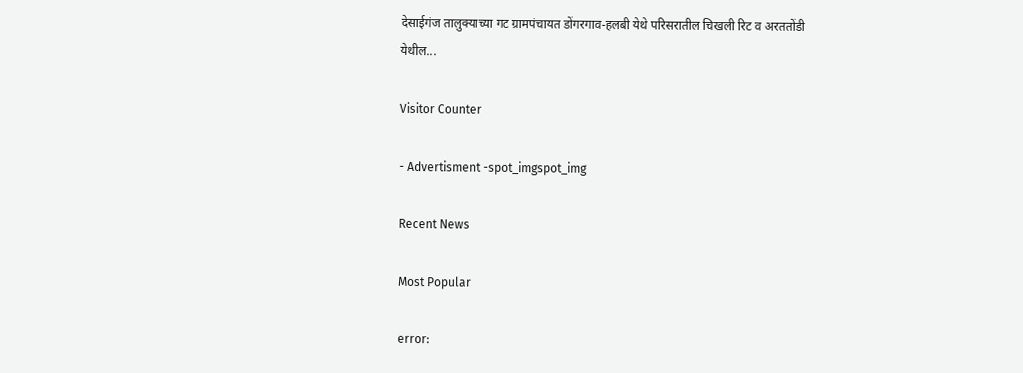देसाईगंज तालुक्याच्या गट ग्रामपंचायत डोंगरगाव-हलबी येथे परिसरातील चिखली रिट व अरततोंडी येथील...

Visitor Counter

- Advertisment -spot_imgspot_img

Recent News

Most Popular

error: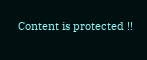Content is protected !!